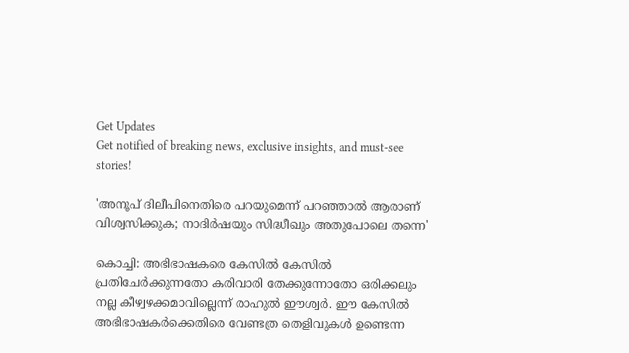Get Updates
Get notified of breaking news, exclusive insights, and must-see stories!

'അനൂപ് ദിലീപിനെതിരെ പറയുമെന്ന് പറഞ്ഞാല്‍ ആരാണ് വിശ്വസിക്കുക; നാദിർഷയും സിദ്ധീഖും അതുപോലെ തന്നെ'

കൊച്ചി: അഭിഭാഷകരെ കേസില്‍ കേസില്‍ പ്രതിചേർക്കുന്നതോ കരിവാരി തേക്കുന്നോതോ ഒരിക്കലും നല്ല കീഴ്വഴക്കമാവില്ലെന്ന് രാഹുല്‍ ഈശ്വർ. ഈ കേസില്‍ അഭിഭാഷകർക്കെതിരെ വേണ്ടത്ര തെളിവുകള്‍ ഉണ്ടെന്ന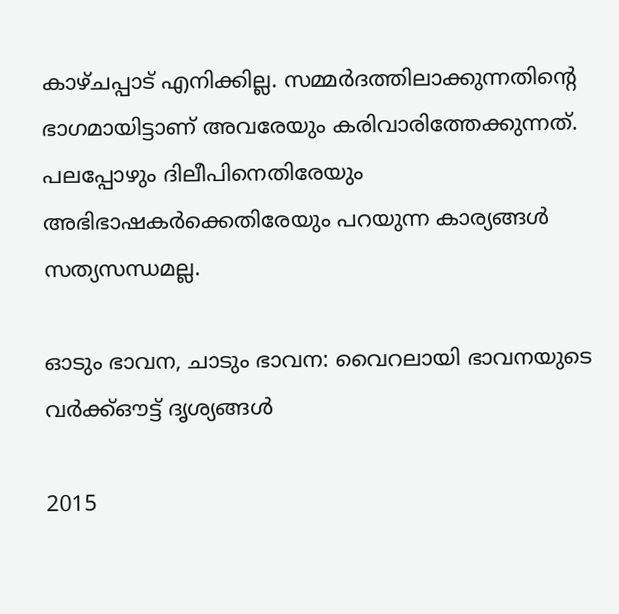കാഴ്ചപ്പാട് എനിക്കില്ല. സമ്മർദത്തിലാക്കുന്നതിന്റെ ഭാഗമായിട്ടാണ് അവരേയും കരിവാരിത്തേക്കുന്നത്. പലപ്പോഴും ദിലീപിനെതിരേയും അഭിഭാഷകർക്കെതിരേയും പറയുന്ന കാര്യങ്ങള്‍ സത്യസന്ധമല്ല.

ഓടും ഭാവന, ചാടും ഭാവന: വൈറലായി ഭാവനയുടെ വർക്ക്ഔട്ട് ദൃശ്യങ്ങള്‍

2015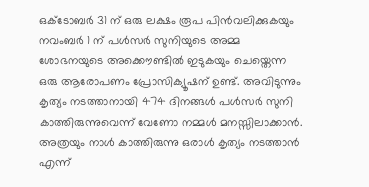ഒക്ടോബർ 31 ന് ഒരു ലക്ഷം രൂപ പിന്‍വലിക്കുകയും നവംബർ 1 ന് പള്‍സർ സുനിയുടെ അമ്മ ശോഭനയുടെ അക്കൌണ്ടില്‍ ഇടുകയും ചെയ്തെന്ന ഒരു ആരോപണം പ്രോസിക്യൂഷന് ഉണ്ട്. അവിടുന്നും കൃത്യം നടത്താനായി 474 ദിനങ്ങള്‍ പള്‍സർ സുനി കാത്തിരുന്നുവെന്ന് വേണോ നമ്മള്‍ മനസ്സിലാക്കാന്‍. അത്രയും നാള്‍ കാത്തിരുന്നു ഒരാള്‍ കൃത്യം നടത്താന്‍ എന്ന്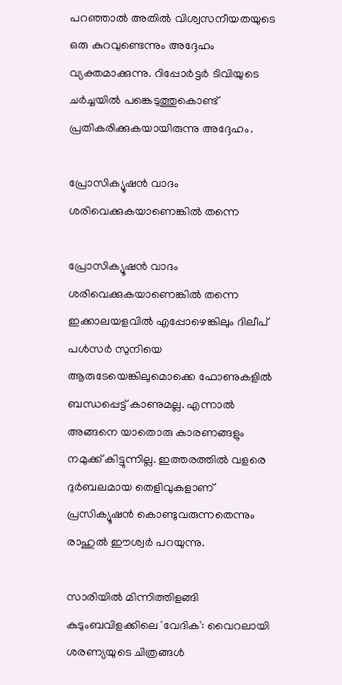പറഞ്ഞാല്‍ അതില്‍ വിശ്വസനീയതയുടെ ഒരു കുറവുണ്ടെന്നും അദ്ദേഹം വ്യക്തമാക്കുന്നു. റിപ്പോർട്ടർ ടിവിയുടെ ചർച്ചയില്‍ പങ്കെടുത്തുകൊണ്ട് പ്രതികരിക്കുകയായിരുന്നു അദ്ദേഹം.

പ്രോസിക്യൂഷന്‍ വാദം ശരിവെക്കുകയാണെങ്കില്‍ തന്നെ

പ്രോസിക്യൂഷന്‍ വാദം ശരിവെക്കുകയാണെങ്കില്‍ തന്നെ ഇക്കാലയളവില്‍ എപ്പോഴെങ്കിലും ദിലീപ് പള്‍സർ സുനിയെ ആരുടേയെങ്കിലുമൊക്കെ ഫോണുകളില്‍ ബന്ധപ്പെട്ട് കാണുമല്ല. എന്നാല്‍ അങ്ങനെ യാതൊരു കാരണങ്ങളും നമുക്ക് കിട്ടുന്നില്ല. ഇത്തരത്തില്‍ വളരെ ദുർബലമായ തെളിവുകളാണ് പ്രസിക്യൂഷന്‍ കൊണ്ടുവരുന്നതെന്നും രാഹുല്‍ ഈശ്വർ പറയുന്നു.

സാരിയില്‍ മിന്നിത്തിളങ്ങി കുടുംബവിളക്കിലെ 'വേദിക': വൈറലായി ശരണ്യയുടെ ചിത്രങ്ങള്‍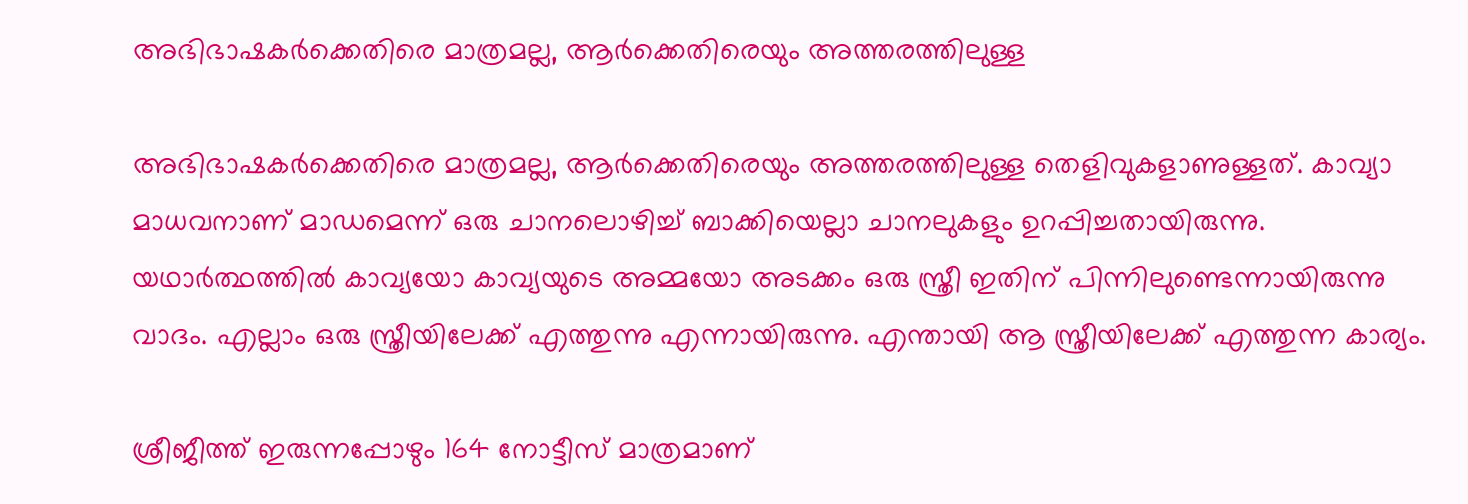അഭിഭാഷകർക്കെതിരെ മാത്രമല്ല, ആർക്കെതിരെയും അത്തരത്തിലുള്ള

അഭിഭാഷകർക്കെതിരെ മാത്രമല്ല, ആർക്കെതിരെയും അത്തരത്തിലുള്ള തെളിവുകളാണുള്ളത്. കാവ്യാ മാധവനാണ് മാഡമെന്ന് ഒരു ചാനലൊഴിച്ച് ബാക്കിയെല്ലാ ചാനലുകളും ഉറപ്പിച്ചതായിരുന്നു. യഥാർത്ഥത്തില്‍ കാവ്യയോ കാവ്യയുടെ അമ്മയോ അടക്കം ഒരു സ്ത്രീ ഇതിന് പിന്നിലുണ്ടെന്നായിരുന്നു വാദം. എല്ലാം ഒരു സ്ത്രീയിലേക്ക് എത്തുന്നു എന്നായിരുന്നു. എന്തായി ആ സ്ത്രീയിലേക്ക് എത്തുന്ന കാര്യം.

ശ്രീജീത്ത് ഇരുന്നപ്പോഴും 164 നോട്ടീസ് മാത്രമാണ്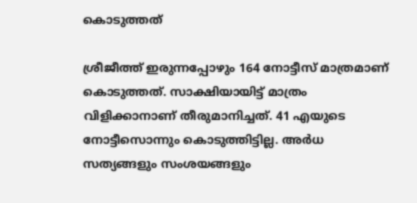കൊടുത്തത്

ശ്രീജീത്ത് ഇരുന്നപ്പോഴും 164 നോട്ടീസ് മാത്രമാണ് കൊടുത്തത്. സാക്ഷിയായിട്ട് മാത്രം വിളിക്കാനാണ് തീരുമാനിച്ചത്. 41 എയുടെ നോട്ടീസൊന്നും കൊടുത്തിട്ടില്ല. അർധ സത്യങ്ങളും സംശയങ്ങളും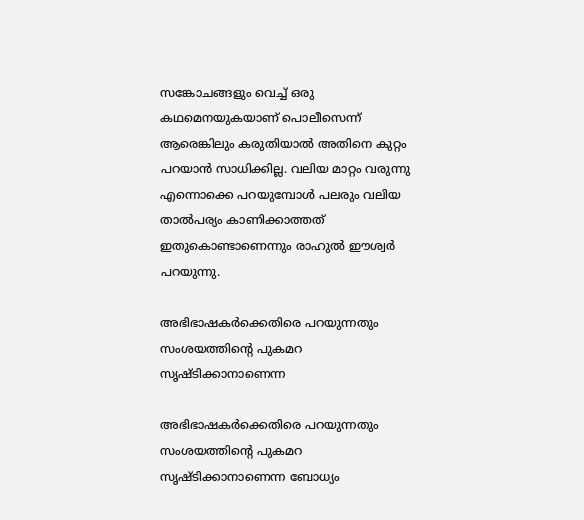സങ്കോചങ്ങളും വെച്ച് ഒരു കഥമെനയുകയാണ് പൊലീസെന്ന് ആരെങ്കിലും കരുതിയാല്‍ അതിനെ കുറ്റം പറയാന്‍ സാധിക്കില്ല. വലിയ മാറ്റം വരുന്നു എന്നൊക്കെ പറയുമ്പോള്‍ പലരും വലിയ താല്‍പര്യം കാണിക്കാത്തത് ഇതുകൊണ്ടാണെന്നും രാഹുല്‍ ഈശ്വർ പറയുന്നു.

അഭിഭാഷകർക്കെതിരെ പറയുന്നതും സംശയത്തിന്റെ പുകമറ സൃഷ്ടിക്കാനാണെന്ന

അഭിഭാഷകർക്കെതിരെ പറയുന്നതും സംശയത്തിന്റെ പുകമറ സൃഷ്ടിക്കാനാണെന്ന ബോധ്യം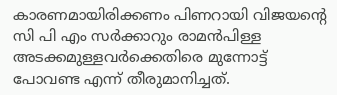കാരണമായിരിക്കണം പിണറായി വിജയന്റെ സി പി എം സർക്കാറും രാമന്‍പിള്ള അടക്കമുള്ളവർക്കെതിരെ മുന്നോട്ട് പോവണ്ട എന്ന് തീരുമാനിച്ചത്.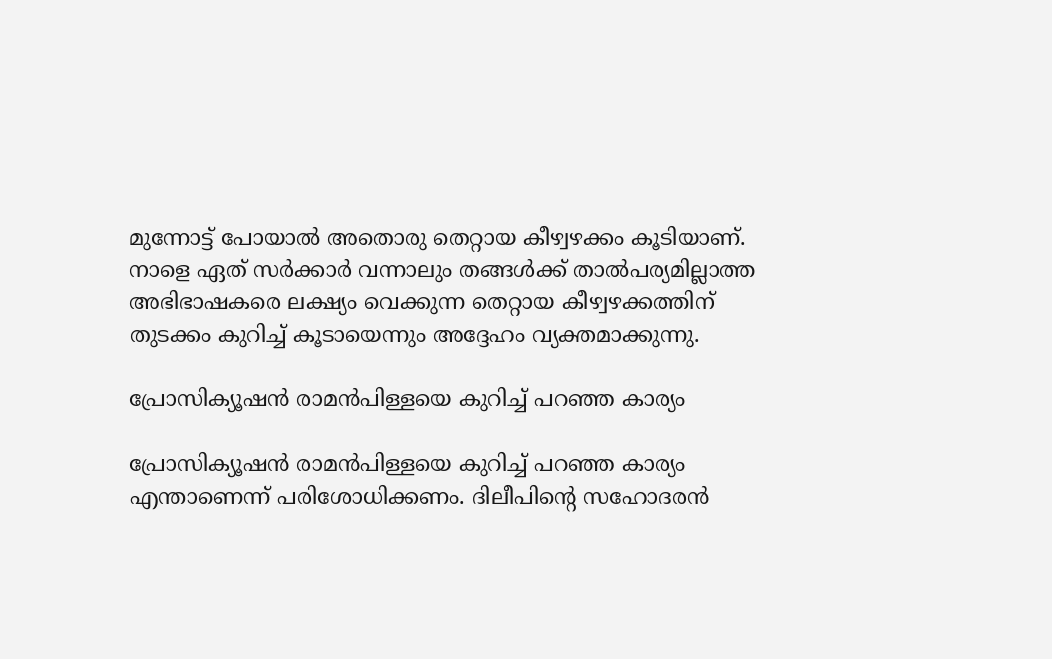മുന്നോട്ട് പോയാല്‍ അതൊരു തെറ്റായ കീഴ്വഴക്കം കൂടിയാണ്. നാളെ ഏത് സർക്കാർ വന്നാലും തങ്ങള്‍ക്ക് താല്‍പര്യമില്ലാത്ത അഭിഭാഷകരെ ലക്ഷ്യം വെക്കുന്ന തെറ്റായ കീഴ്വഴക്കത്തിന് തുടക്കം കുറിച്ച് കൂടായെന്നും അദ്ദേഹം വ്യക്തമാക്കുന്നു.

പ്രോസിക്യൂഷന്‍ രാമന്‍പിള്ളയെ കുറിച്ച് പറഞ്ഞ കാര്യം

പ്രോസിക്യൂഷന്‍ രാമന്‍പിള്ളയെ കുറിച്ച് പറഞ്ഞ കാര്യം എന്താണെന്ന് പരിശോധിക്കണം. ദിലീപിന്റെ സഹോദരന്‍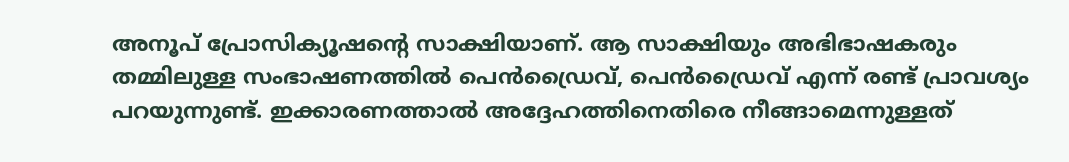അനൂപ് പ്രോസിക്യൂഷന്റെ സാക്ഷിയാണ്. ആ സാക്ഷിയും അഭിഭാഷകരും തമ്മിലുള്ള സംഭാഷണത്തില്‍ പെന്‍ഡ്രൈവ്, പെന്‍ഡ്രൈവ് എന്ന് രണ്ട് പ്രാവശ്യം പറയുന്നുണ്ട്. ഇക്കാരണത്താല്‍ അദ്ദേഹത്തിനെതിരെ നീങ്ങാമെന്നുള്ളത്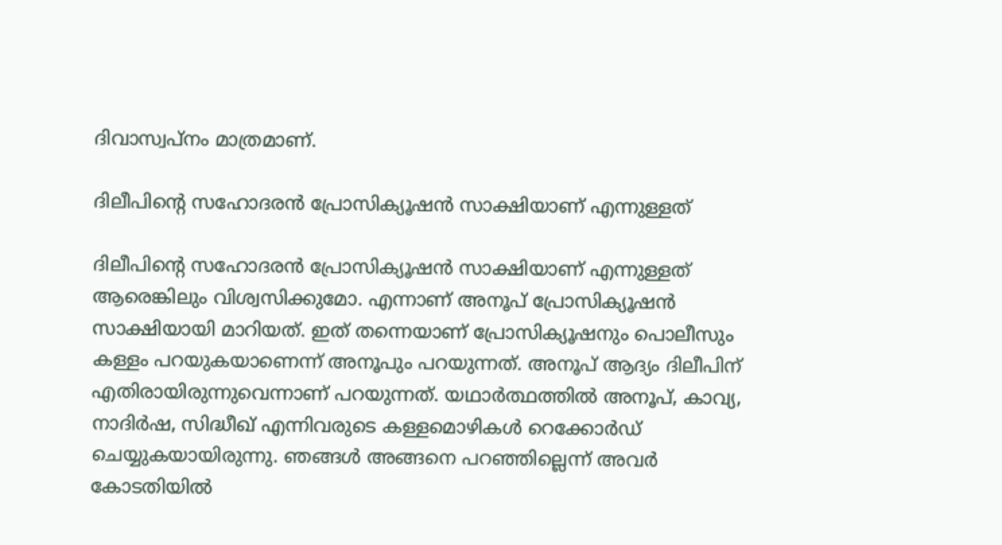ദിവാസ്വപ്നം മാത്രമാണ്.

ദിലീപിന്റെ സഹോദരന്‍ പ്രോസിക്യൂഷന്‍ സാക്ഷിയാണ് എന്നുള്ളത്

ദിലീപിന്റെ സഹോദരന്‍ പ്രോസിക്യൂഷന്‍ സാക്ഷിയാണ് എന്നുള്ളത് ആരെങ്കിലും വിശ്വസിക്കുമോ. എന്നാണ് അനൂപ് പ്രോസിക്യൂഷന്‍ സാക്ഷിയായി മാറിയത്. ഇത് തന്നെയാണ് പ്രോസിക്യൂഷനും പൊലീസും കള്ളം പറയുകയാണെന്ന് അനൂപും പറയുന്നത്. അനൂപ് ആദ്യം ദിലീപിന് എതിരായിരുന്നുവെന്നാണ് പറയുന്നത്. യഥാർത്ഥത്തില്‍ അനൂപ്, കാവ്യ, നാദിർഷ, സിദ്ധീഖ് എന്നിവരുടെ കള്ളമൊഴികള്‍ റെക്കോർഡ് ചെയ്യുകയായിരുന്നു. ഞങ്ങള്‍ അങ്ങനെ പറഞ്ഞില്ലെന്ന് അവർ കോടതിയില്‍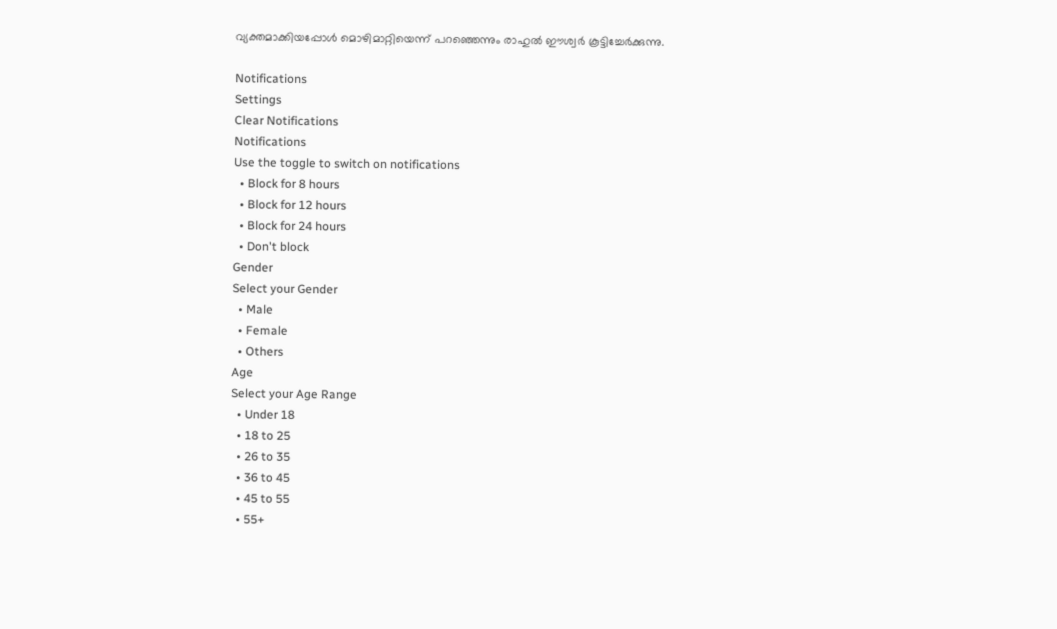വ്യക്തമാക്കിയപ്പോള്‍ മൊഴിമാറ്റിയെന്ന് പറഞ്ഞെന്നും രാഹുല്‍ ഈശ്വർ കൂട്ടിച്ചേർക്കുന്നു.

Notifications
Settings
Clear Notifications
Notifications
Use the toggle to switch on notifications
  • Block for 8 hours
  • Block for 12 hours
  • Block for 24 hours
  • Don't block
Gender
Select your Gender
  • Male
  • Female
  • Others
Age
Select your Age Range
  • Under 18
  • 18 to 25
  • 26 to 35
  • 36 to 45
  • 45 to 55
  • 55+